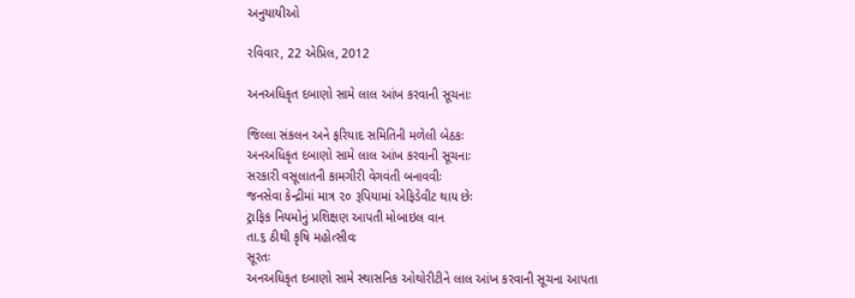અનુયાયીઓ

રવિવાર, 22 એપ્રિલ, 2012

અનઅધિકૃત દબાણો સામે લાલ આંખ કરવાની સૂચનાઃ

જિલ્લા સંકલન અને ફરિયાદ સમિતિની મળેલી બેઠકઃ
અનઅધિકૃત દબાણો સામે લાલ આંખ કરવાની સૂચનાઃ
સરકારી વસૂલાતની કામગીરી વેગવંતી બનાવવીઃ
જનસેવા કેન્દ્રીમાં માત્ર ૨૦ રૂપિયામાં એફિડેવીટ થાય છેઃ
ટ્રાફિક નિયમોનું પ્રશિક્ષણ આપતી મોબાઇલ વાન
તા.૬ ઠીથી કૃષિ મહોત્સીવઃ
સૂરતઃ
અનઅધિકૃત દબાણો સામે સ્થાસનિક ઓથોરીટીને લાલ આંખ કરવાની સૂચના આપતા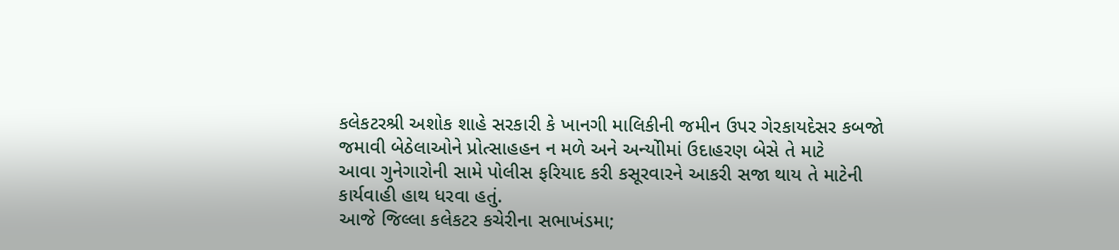કલેકટરશ્રી અશોક શાહે સરકારી કે ખાનગી માલિકીની જમીન ઉપર ગેરકાયદેસર કબજો
જમાવી બેઠેલાઓને પ્રોત્સાહહન ન મળે અને અન્યોીમાં ઉદાહરણ બેસે તે માટે
આવા ગુનેગારોની સામે પોલીસ ફરિયાદ કરી કસૂરવારને આકરી સજા થાય તે માટેની
કાર્યવાહી હાથ ધરવા હતું.
આજે જિલ્લા કલેકટર કચેરીના સભાખંડમા;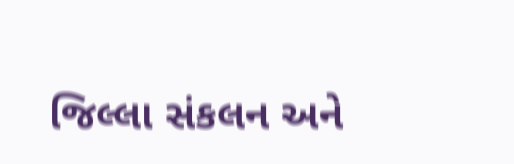જિલ્લા સંકલન અને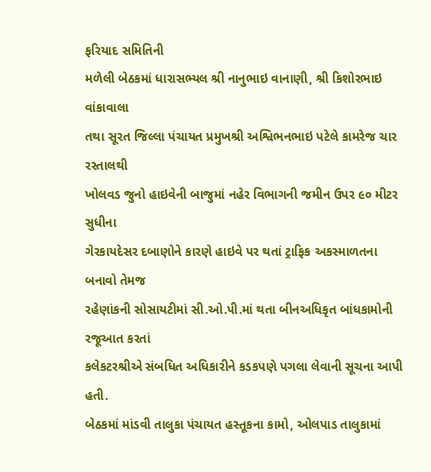ફરિયાદ સમિતિની
મળેલી બેઠકમાં ધારાસભ્યલ શ્રી નાનુભાઇ વાનાણી, શ્રી કિશોરભાઇ વાંકાવાલા
તથા સૂરત જિલ્લા પંચાયત પ્રમુખશ્રી અશ્વિભનભાઇ પટેલે કામરેજ ચાર રસ્તાલથી
ખોલવડ જુનો હાઇવેની બાજુમાં નહેર વિભાગની જમીન ઉપર ૯૦ મીટર સુધીના
ગેરકાયદેસર દબાણોને કારણે હાઇવે પર થતાં ટ્રાફિક અકસ્માળતના બનાવો તેમજ
રહેણાંકની સોસાયટીમાં સી.ઓ.પી.માં થતા બીનઅધિકૃત બાંધકામોની રજૂઆત કરતાં
કલેકટરશ્રીએ સંબધિત અધિકારીને કડકપણે પગલા લેવાની સૂચના આપી હતી.
બેઠકમાં માંડવી તાલુકા પંચાયત હસ્તૂકના કામો, ઓલપાડ તાલુકામાં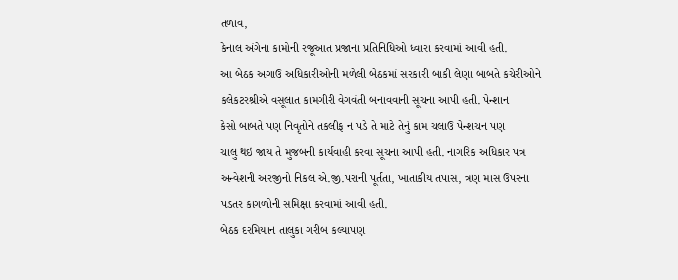તળાવ,
કેનાલ અંગેના કામોની રજૂઆત પ્રજાના પ્રતિનિધિઓ ધ્વારા કરવામાં આવી હતી.
આ બેઠક અગાઉ અધિકારીઓની મળેલી બેઠકમાં સરકારી બાકી લેણા બાબતે કચેરીઓને
કલેકટરશ્રીએ વસૂલાત કામગીરી વેગવંતી બનાવવાની સૂચના આપી હતી. પેન્શાન
કેસો બાબતે પણ નિવૃતોને તકલીફ ન પડે તે માટે તેનું કામ ચલાઉ પેન્શચન પણ
ચાલુ થઇ જાય તે મુજબની કાર્યવાહી કરવા સૂચના આપી હતી. નાગરિક અધિકાર પત્ર
અન્વેશની અરજીનો નિકલ એ.જી.પરાની પૂર્તતા, ખાતાકીય તપાસ, ત્રણ માસ ઉપરના
પડતર કાગળોની સમિક્ષા કરવામાં આવી હતી.
બેઠક દરમિયાન તાલુકા ગરીબ કલ્યાપણ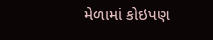મેળામાં કોઇપણ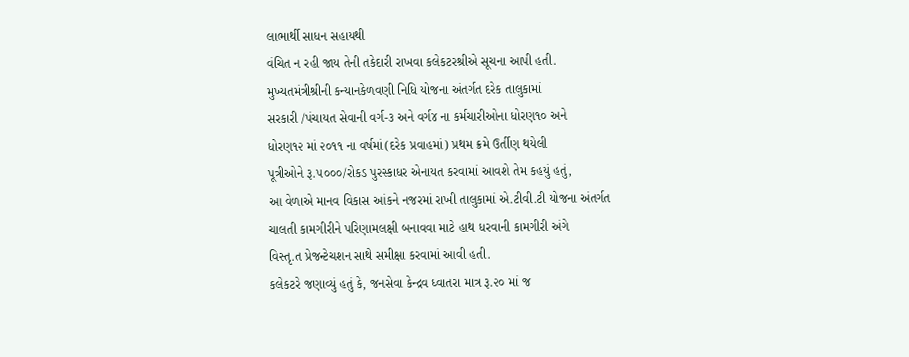લાભાર્થી સાધન સહાયથી
વંચિત ન રહી જાય તેની તકેદારી રાખવા કલેકટરશ્રીએ સૂચના આપી હતી.
મુખ્યતમંત્રીશ્રીની કન્યાનકેળવણી નિધિ યોજના અંતર્ગત દરેક તાલુકામાં
સરકારી /પંચાયત સેવાની વર્ગ-૩ અને વર્ગ૪ ના કર્મચારીઓના ધોરણ૧૦ અને
ધોરણ૧૨ માં ૨૦૧૧ ના વર્ષમાં(દરેક પ્રવાહમાં) પ્રથમ ક્રમે ઉર્તીણ થયેલી
પૂત્રીઓને રૂ.૫૦૦૦/રોકડ પુરસ્કાધર એનાયત કરવામાં આવશે તેમ કહયું હતું,
આ વેળાએ માનવ વિકાસ આંકને નજરમાં રાખી તાલુકામાં એ.ટીવી.ટી યોજના અંતર્ગત
ચાલતી કામગીરીને પરિણામલક્ષી બનાવવા માટે હાથ ધરવાની કામગીરી અંગે
વિસ્તૃ.ત પ્રેજન્ટેચશન સાથે સમીક્ષા કરવામાં આવી હતી.
કલેકટરે જણાવ્યું હતું કે, જનસેવા કેન્દ્રવ ધ્વાતરા માત્ર રૂ.૨૦ માં જ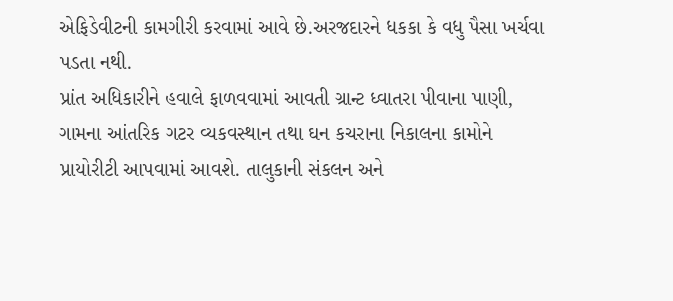એફિડેવીટની કામગીરી કરવામાં આવે છે.અરજદારને ધકકા કે વધુ પૈસા ખર્ચવા
પડતા નથી.
પ્રાંત અધિકારીને હવાલે ફાળવવામાં આવતી ગ્રાન્ટ ધ્વાતરા પીવાના પાણી,
ગામના આંતરિક ગટર વ્યકવસ્થાન તથા ઘન કચરાના નિકાલના કામોને
પ્રાયોરીટી આપવામાં આવશે. તાલુકાની સંકલન અને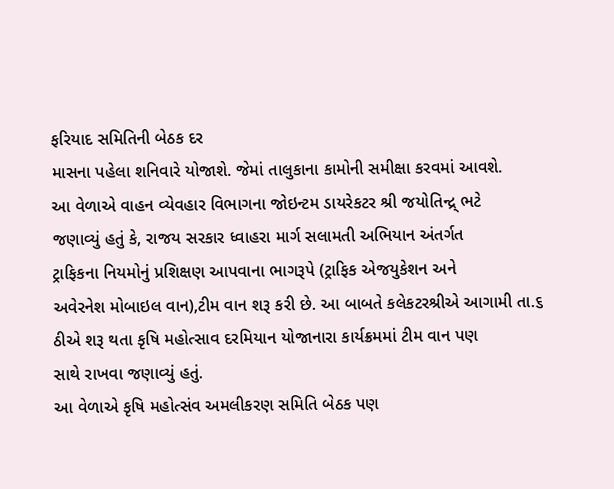ફરિયાદ સમિતિની બેઠક દર
માસના પહેલા શનિવારે યોજાશે. જેમાં તાલુકાના કામોની સમીક્ષા કરવમાં આવશે.
આ વેળાએ વાહન વ્યેવહાર વિભાગના જોઇન્ટમ ડાયરેકટર શ્રી જયોતિન્દ્ર્ ભટે
જણાવ્યું હતું કે, રાજય સરકાર ધ્વાહરા માર્ગ સલામતી અભિયાન અંતર્ગત
ટ્રાફિકના નિયમોનું પ્રશિક્ષણ આપવાના ભાગરૂપે (ટ્રાફિક એજયુકેશન અને
અવેરનેશ મોબાઇલ વાન),ટીમ વાન શરૂ કરી છે. આ બાબતે કલેકટરશ્રીએ આગામી તા.૬
ઠીએ શરૂ થતા કૃષિ મહોત્સાવ દરમિયાન યોજાનારા કાર્યક્રમમાં ટીમ વાન પણ
સાથે રાખવા જણાવ્યું હતું.
આ વેળાએ કૃષિ મહોત્સંવ અમલીકરણ સમિતિ બેઠક પણ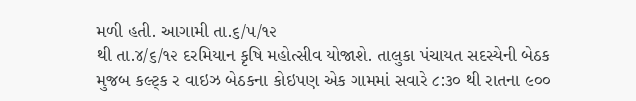મળી હતી. આગામી તા.૬/૫/૧૨
થી તા.૪/૬/૧૨ દરમિયાન કૃષિ મહોત્સીવ યોજાશે. તાલુકા પંચાયત સદસ્યેની બેઠક
મુજબ કલ્ટ્ક ર વાઇઝ બેઠકના કોઇપણ એક ગામમાં સવારે ૮:૩૦ થી રાતના ૯૦૦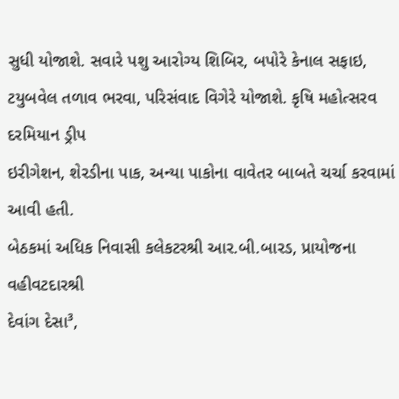સુધી યોજાશે. સવારે પશુ આરોગ્ય‍ શિબિર, બપોરે કેનાલ સફાઇ,
ટયુબવેલ તળાવ ભરવા, પરિસંવાદ વિગેરે યોજાશે. કૃષિ મહોત્સરવ દરમિયાન ડ્રીપ
ઇરીગેશન, શેરડીના પાક, અન્યા પાકોના વાવેતર બાબતે ચર્ચા કરવામાં આવી હતી.
બેઠકમાં અધિક નિવાસી કલેકટરશ્રી આર.બી.બારડ, પ્રાયોજના વહીવટદારશ્રી
દેવાંગ દેસા³,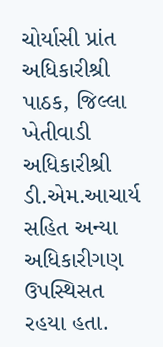ચોર્યાસી પ્રાંત અધિકારીશ્રી પાઠક, જિલ્લા ખેતીવાડી
અધિકારીશ્રી ડી.એમ.આચાર્ય સહિત અન્યા અધિકારીગણ ઉપસ્થિસત રહયા હતા.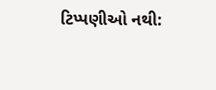ટિપ્પણીઓ નથી: